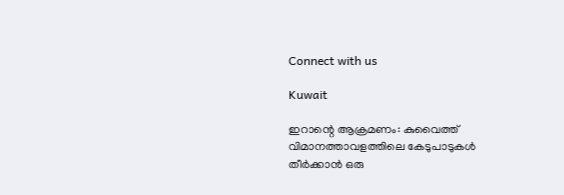Connect with us

Kuwait

ഇറാന്റെ ആക്രമണം: കുവൈത്ത് വിമാനത്താവളത്തിലെ കേടുപാടുകള്‍ തീര്‍ക്കാന്‍ ഒരു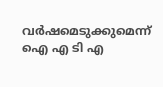വര്‍ഷമെടുക്കുമെന്ന് ഐ എ ടി എ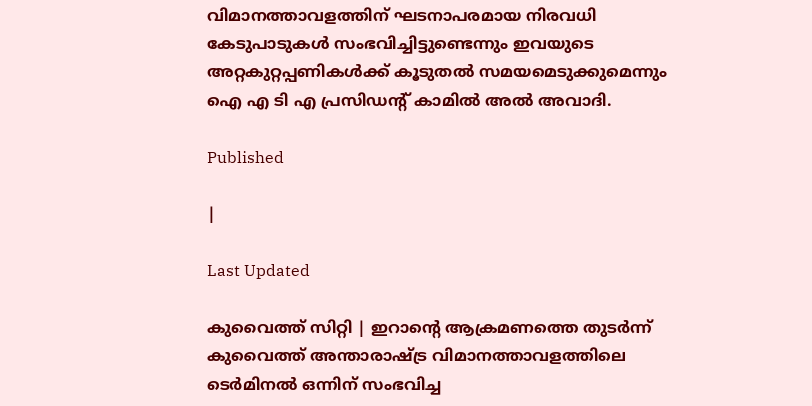വിമാനത്താവളത്തിന് ഘടനാപരമായ നിരവധി കേടുപാടുകള്‍ സംഭവിച്ചിട്ടുണ്ടെന്നും ഇവയുടെ അറ്റകുറ്റപ്പണികള്‍ക്ക് കൂടുതല്‍ സമയമെടുക്കുമെന്നും ഐ എ ടി എ പ്രസിഡന്റ് കാമില്‍ അല്‍ അവാദി.

Published

|

Last Updated

കുവൈത്ത് സിറ്റി | ഇറാന്റെ ആക്രമണത്തെ തുടര്‍ന്ന് കുവൈത്ത് അന്താരാഷ്ട്ര വിമാനത്താവളത്തിലെ ടെര്‍മിനല്‍ ഒന്നിന് സംഭവിച്ച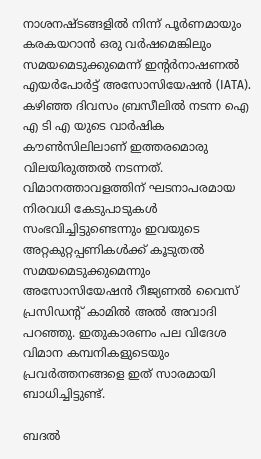നാശനഷ്ടങ്ങളില്‍ നിന്ന് പൂര്‍ണമായും കരകയറാന്‍ ഒരു വര്‍ഷമെങ്കിലും സമയമെടുക്കുമെന്ന് ഇന്റര്‍നാഷണല്‍ എയര്‍പോര്‍ട്ട് അസോസിയേഷന്‍ (IATA). കഴിഞ്ഞ ദിവസം ബ്രസീലില്‍ നടന്ന ഐ എ ടി എ യുടെ വാര്‍ഷിക കൗണ്‍സിലിലാണ് ഇത്തരമൊരു വിലയിരുത്തല്‍ നടന്നത്. വിമാനത്താവളത്തിന് ഘടനാപരമായ നിരവധി കേടുപാടുകള്‍ സംഭവിച്ചിട്ടുണ്ടെന്നും ഇവയുടെ അറ്റകുറ്റപ്പണികള്‍ക്ക് കൂടുതല്‍ സമയമെടുക്കുമെന്നും അസോസിയേഷന്‍ റീജ്യണല്‍ വൈസ് പ്രസിഡന്റ് കാമില്‍ അല്‍ അവാദി പറഞ്ഞു. ഇതുകാരണം പല വിദേശ വിമാന കമ്പനികളുടെയും പ്രവര്‍ത്തനങ്ങളെ ഇത് സാരമായി ബാധിച്ചിട്ടുണ്ട്.

ബദല്‍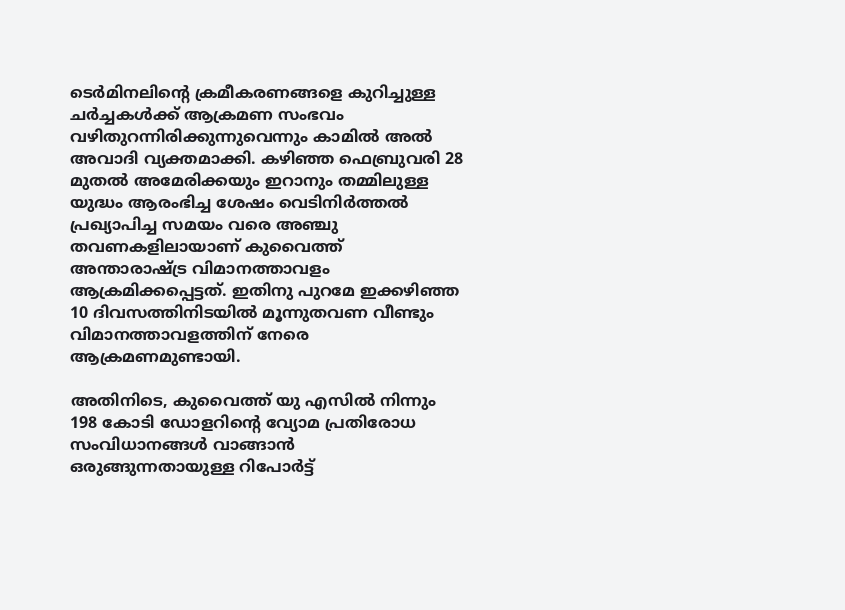ടെര്‍മിനലിന്റെ ക്രമീകരണങ്ങളെ കുറിച്ചുള്ള ചര്‍ച്ചകള്‍ക്ക് ആക്രമണ സംഭവം വഴിതുറന്നിരിക്കുന്നുവെന്നും കാമില്‍ അല്‍ അവാദി വ്യക്തമാക്കി. കഴിഞ്ഞ ഫെബ്രുവരി 28 മുതല്‍ അമേരിക്കയും ഇറാനും തമ്മിലുള്ള യുദ്ധം ആരംഭിച്ച ശേഷം വെടിനിര്‍ത്തല്‍ പ്രഖ്യാപിച്ച സമയം വരെ അഞ്ചു തവണകളിലായാണ് കുവൈത്ത് അന്താരാഷ്ട്ര വിമാനത്താവളം ആക്രമിക്കപ്പെട്ടത്. ഇതിനു പുറമേ ഇക്കഴിഞ്ഞ 10 ദിവസത്തിനിടയില്‍ മൂന്നുതവണ വീണ്ടും വിമാനത്താവളത്തിന് നേരെ ആക്രമണമുണ്ടായി.

അതിനിടെ, കുവൈത്ത് യു എസില്‍ നിന്നും 198 കോടി ഡോളറിന്റെ വ്യോമ പ്രതിരോധ സംവിധാനങ്ങള്‍ വാങ്ങാന്‍ ഒരുങ്ങുന്നതായുള്ള റിപോര്‍ട്ട്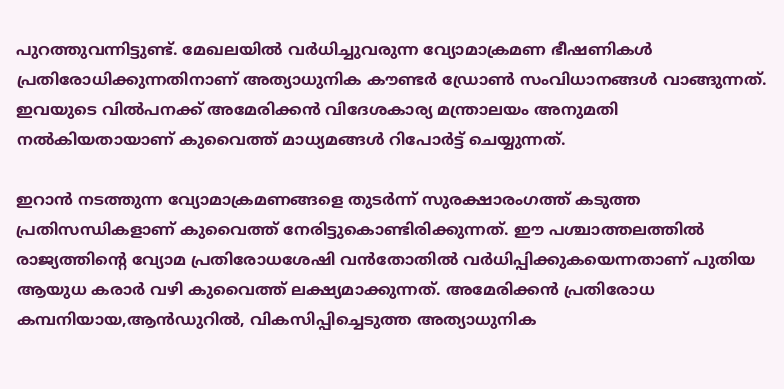പുറത്തുവന്നിട്ടുണ്ട്. മേഖലയില്‍ വര്‍ധിച്ചുവരുന്ന വ്യോമാക്രമണ ഭീഷണികള്‍ പ്രതിരോധിക്കുന്നതിനാണ് അത്യാധുനിക കൗണ്ടര്‍ ഡ്രോണ്‍ സംവിധാനങ്ങള്‍ വാങ്ങുന്നത്. ഇവയുടെ വില്‍പനക്ക് അമേരിക്കന്‍ വിദേശകാര്യ മന്ത്രാലയം അനുമതി നല്‍കിയതായാണ് കുവൈത്ത് മാധ്യമങ്ങള്‍ റിപോര്‍ട്ട് ചെയ്യുന്നത്.

ഇറാന്‍ നടത്തുന്ന വ്യോമാക്രമണങ്ങളെ തുടര്‍ന്ന് സുരക്ഷാരംഗത്ത് കടുത്ത പ്രതിസന്ധികളാണ് കുവൈത്ത് നേരിട്ടുകൊണ്ടിരിക്കുന്നത്. ഈ പശ്ചാത്തലത്തില്‍ രാജ്യത്തിന്റെ വ്യോമ പ്രതിരോധശേഷി വന്‍തോതില്‍ വര്‍ധിപ്പിക്കുകയെന്നതാണ് പുതിയ ആയുധ കരാര്‍ വഴി കുവൈത്ത് ലക്ഷ്യമാക്കുന്നത്. അമേരിക്കന്‍ പ്രതിരോധ കമ്പനിയായ,ആന്‍ഡുറില്‍, വികസിപ്പിച്ചെടുത്ത അത്യാധുനിക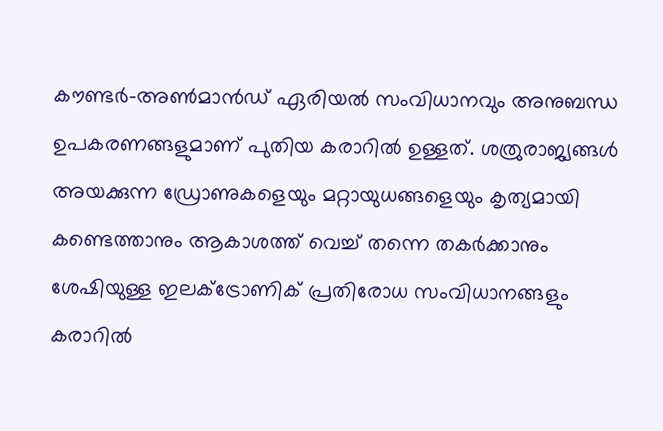കൗണ്ടര്‍-അണ്‍മാന്‍ഡ് ഏരിയല്‍ സംവിധാനവും അനുബന്ധ ഉപകരണങ്ങളുമാണ് പുതിയ കരാറില്‍ ഉള്ളത്. ശത്രുരാജ്യങ്ങള്‍ അയക്കുന്ന ഡ്രോണുകളെയും മറ്റായുധങ്ങളെയും കൃത്യമായി കണ്ടെത്താനും ആകാശത്ത് വെച്ച് തന്നെ തകര്‍ക്കാനും ശേഷിയുള്ള ഇലക്ട്രോണിക് പ്രതിരോധ സംവിധാനങ്ങളും കരാറില്‍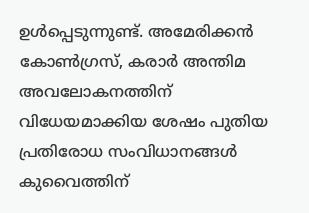ഉള്‍പ്പെടുന്നുണ്ട്. അമേരിക്കന്‍ കോണ്‍ഗ്രസ്, കരാര്‍ അന്തിമ അവലോകനത്തിന് വിധേയമാക്കിയ ശേഷം പുതിയ പ്രതിരോധ സംവിധാനങ്ങള്‍ കുവൈത്തിന്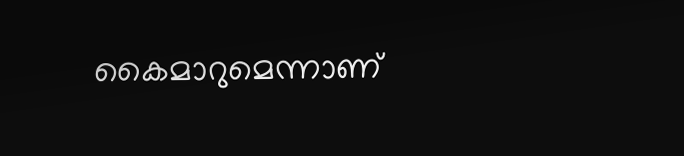കൈമാറുമെന്നാണ്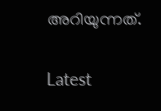അറിയുന്നത്.

Latest